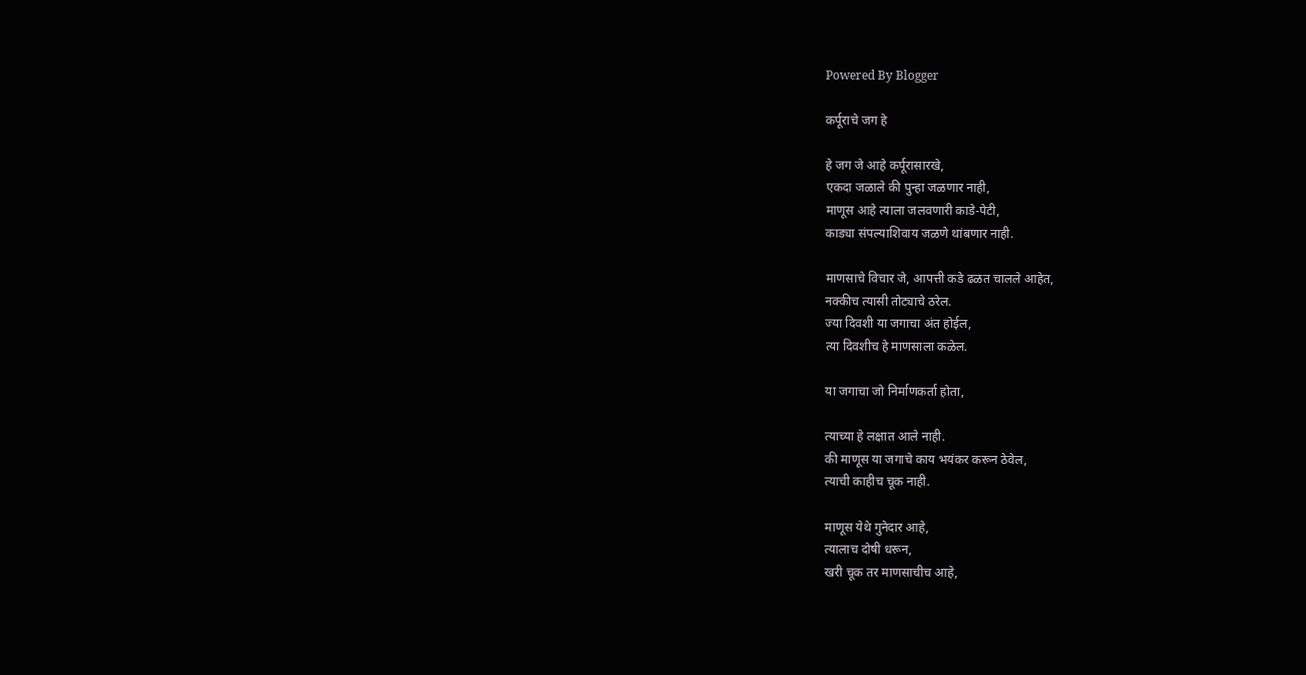Powered By Blogger

कर्पूराचे जग हे

हे जग जे आहे कर्पूरासारखे,
एकदा जळाले की पुन्हा जळणार नाही,
माणूस आहे त्याला जलवणारी काडे-पेटी,
काड्या संपल्याशिवाय जळणे थांबणार नाही.

माणसाचे विचार जे, आपत्ती कडे ढळत चालले आहेत,
नक्कीच त्यासी तोट्याचे ठरेल.
ज्या दिवशी या जगाचा अंत होईल,
त्या दिवशीच हे माणसाला कळेल.

या जगाचा जो निर्माणकर्ता होता,

त्याच्या हे लक्षात आले नाही.
की माणूस या जगाचे काय भयंकर करून ठेवेल,
त्याची काहीच चूक नाही.

माणूस येथे गुनेदार आहे,
त्यालाच दोषी धरून,
खरी चूक तर माणसाचीच आहे,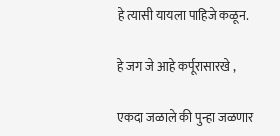हे त्यासी यायला पाहिजे कळून.

हे जग जे आहे कर्पूरासारखे ,

एकदा जळाले की पुन्हा जळणार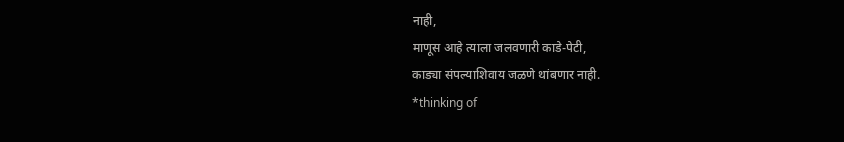नाही,
माणूस आहे त्याला जलवणारी काडे-पेटी,
काड्या संपल्याशिवाय जळणे थांबणार नाही.
*thinking of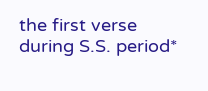the first verse during S.S. period*